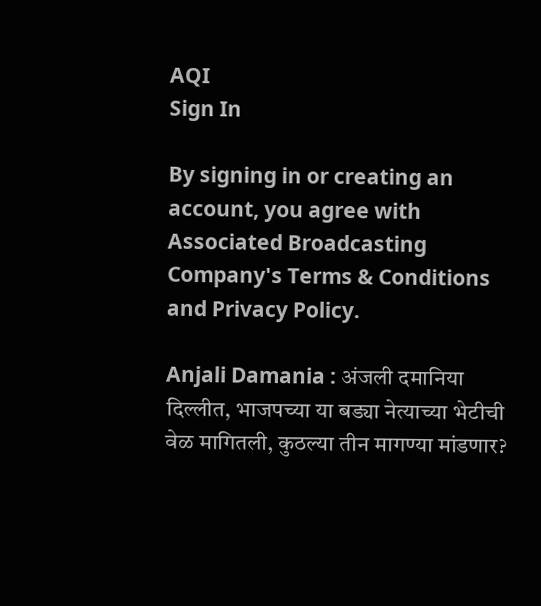AQI
Sign In

By signing in or creating an account, you agree with Associated Broadcasting Company's Terms & Conditions and Privacy Policy.

Anjali Damania : अंजली दमानिया दिल्लीत, भाजपच्या या बड्या नेत्याच्या भेटीची वेळ मागितली, कुठल्या तीन मागण्या मांडणार?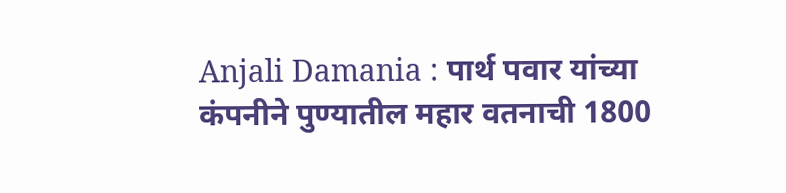Anjali Damania : पार्थ पवार यांच्या कंपनीने पुण्यातील महार वतनाची 1800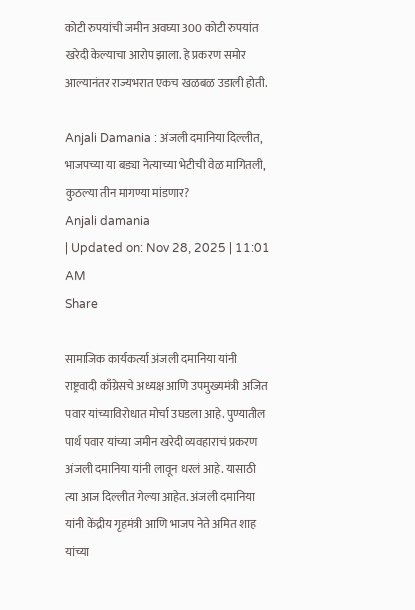कोटी रुपयांची जमीन अवघ्या 300 कोटी रुपयांत खरेदी केल्याचा आरोप झाला. हे प्रकरण समोर आल्यानंतर राज्यभरात एकच खळबळ उडाली होती.

Anjali Damania : अंजली दमानिया दिल्लीत, भाजपच्या या बड्या नेत्याच्या भेटीची वेळ मागितली, कुठल्या तीन मागण्या मांडणार?
Anjali damania
| Updated on: Nov 28, 2025 | 11:01 AM
Share

सामाजिक कार्यकर्त्या अंजली दमानिया यांनी राष्ट्रवादी काँग्रेसचे अध्यक्ष आणि उपमुख्यमंत्री अजित पवार यांच्याविरोधात मोर्चा उघडला आहे. पुण्यातील पार्थ पवार यांच्या जमीन खरेदी व्यवहाराचं प्रकरण अंजली दमानिया यांनी लावून धरलं आहे. यासाठी त्या आज दिल्लीत गेल्या आहेत. अंजली दमानिया यांनी केंद्रीय गृहमंत्री आणि भाजप नेते अमित शाह यांच्या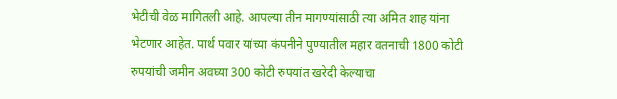भेटीची वेळ मागितली आहे. आपल्या तीन मागण्यांसाठी त्या अमित शाह यांना भेटणार आहेत. पार्थ पवार यांच्या कंपनीने पुण्यातील महार वतनाची 1800 कोटी रुपयांची जमीन अवघ्या 300 कोटी रुपयांत खरेदी केल्याचा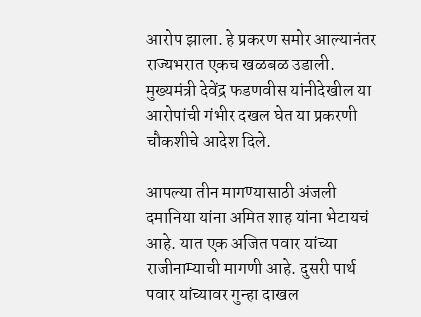आरोप झाला. हे प्रकरण समोर आल्यानंतर राज्यभरात एकच खळबळ उडाली. मुख्यमंत्री देवेंद्र फडणवीस यांनीदेखील या आरोपांची गंभीर दखल घेत या प्रकरणी चौकशीचे आदेश दिले.

आपल्या तीन मागण्यासाठी अंजली दमानिया यांना अमित शाह यांना भेटायचं आहे. यात एक अजित पवार यांच्या राजीनाम्याची मागणी आहे. दुसरी पार्थ पवार यांच्यावर गुन्हा दाखल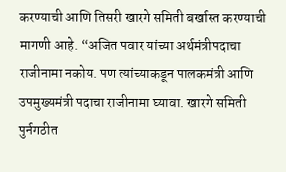करण्याची आणि तिसरी खारगे समिती बर्खास्त करण्याची मागणी आहे. “अजित पवार यांच्या अर्थमंत्रीपदाचा राजीनामा नकोय. पण त्यांच्याकडून पालकमंत्री आणि उपमुख्यमंत्री पदाचा राजीनामा घ्यावा. खारगे समिती पुर्नगठीत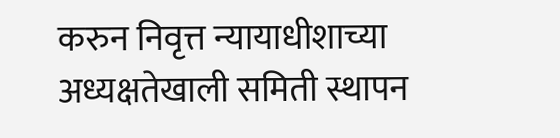करुन निवृत्त न्यायाधीशाच्या अध्यक्षतेखाली समिती स्थापन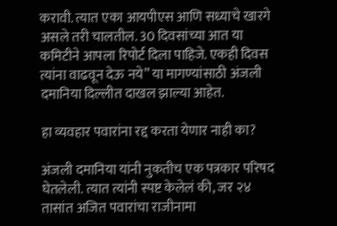करावी. त्यात एका आयपीएस आणि सध्याचे खारगे असले तरी चालतील. 30 दिवसांच्या आत या कमिटीने आपला रिपोर्ट दिला पाहिजे. एकही दिवस त्यांना वाढवून देऊ नये” या मागण्यांसाठी अंजली दमानिया दिल्लीत दाखल झाल्या आहेत.

हा व्यवहार पवारांना रद्द करता येणार नाही का?

अंजली दमानिया यांनी नुकतीच एक पत्रकार परिषद घेतलेली. त्यात त्यांनी स्पष्ट केलेलं की, जर २४ तासांत अजित पवारांचा राजीनामा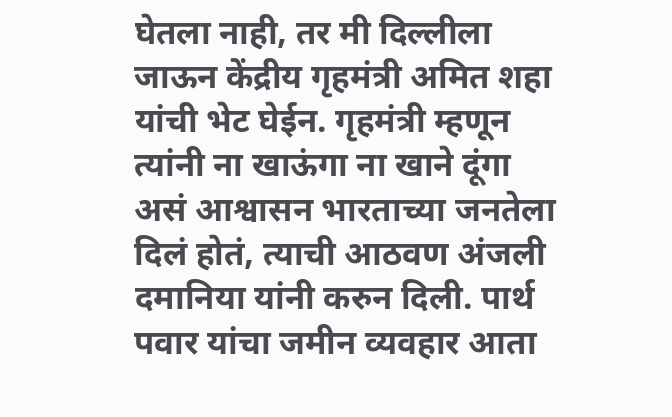घेतला नाही, तर मी दिल्लीला जाऊन केंद्रीय गृहमंत्री अमित शहा यांची भेट घेईन. गृहमंत्री म्हणून त्यांनी ना खाऊंगा ना खाने दूंगा असं आश्वासन भारताच्या जनतेला दिलं होतं, त्याची आठवण अंजली दमानिया यांनी करुन दिली. पार्थ पवार यांचा जमीन व्यवहार आता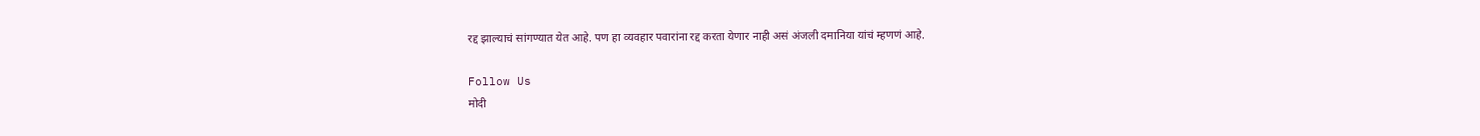रद्द झाल्याचं सांगण्यात येत आहे. पण हा व्यवहार पवारांना रद्द करता येणार नाही असं अंजली दमानिया यांचं म्हणणं आहे.

Follow Us
मोदी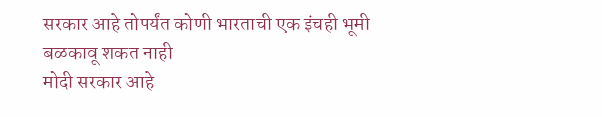सरकार आहे तोपर्यंत कोणी भारताची एक इंचही भूमी बळकावू शकत नाही
मोदी सरकार आहे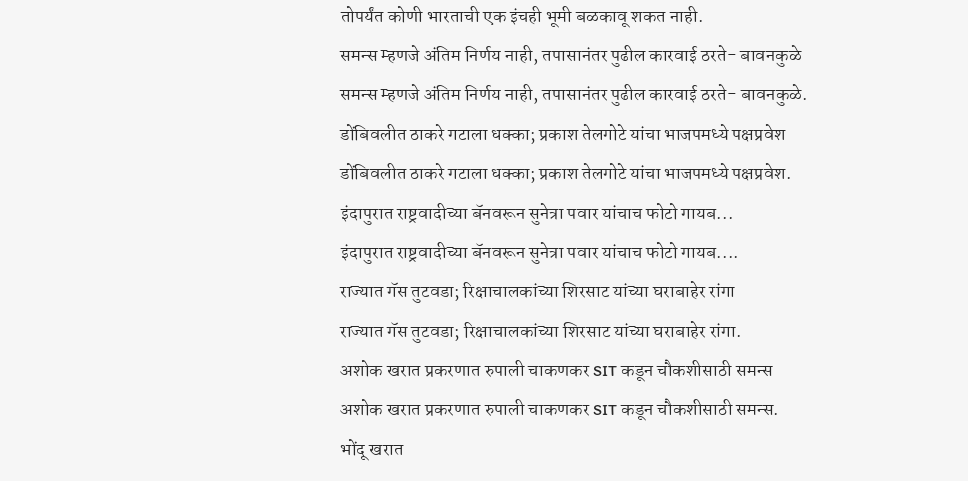तोपर्यंत कोणी भारताची एक इंचही भूमी बळकावू शकत नाही.
समन्स म्हणजे अंतिम निर्णय नाही, तपासानंतर पुढील कारवाई ठरते- बावनकुळे
समन्स म्हणजे अंतिम निर्णय नाही, तपासानंतर पुढील कारवाई ठरते- बावनकुळे.
डोंबिवलीत ठाकरे गटाला धक्का; प्रकाश तेलगोटे यांचा भाजपमध्ये पक्षप्रवेश
डोंबिवलीत ठाकरे गटाला धक्का; प्रकाश तेलगोटे यांचा भाजपमध्ये पक्षप्रवेश.
इंदापुरात राष्ट्रवादीच्या बॅनवरून सुनेत्रा पवार यांचाच फोटो गायब...
इंदापुरात राष्ट्रवादीच्या बॅनवरून सुनेत्रा पवार यांचाच फोटो गायब....
राज्यात गॅस तुटवडा; रिक्षाचालकांच्या शिरसाट यांच्या घराबाहेर रांगा
राज्यात गॅस तुटवडा; रिक्षाचालकांच्या शिरसाट यांच्या घराबाहेर रांगा.
अशोक खरात प्रकरणात रुपाली चाकणकर SIT कडून चौकशीसाठी समन्स
अशोक खरात प्रकरणात रुपाली चाकणकर SIT कडून चौकशीसाठी समन्स.
भोंदू खरात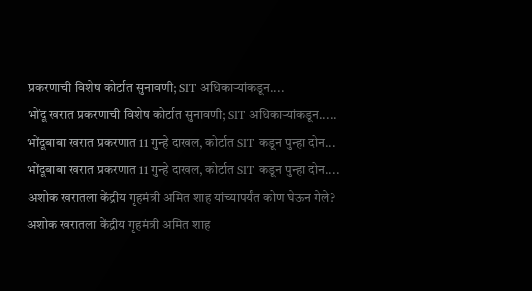प्रकरणाची विशेष कोर्टात सुनावणी; SIT अधिकाऱ्यांकडून....
भोंदू खरात प्रकरणाची विशेष कोर्टात सुनावणी; SIT अधिकाऱ्यांकडून.....
भोंदूबाबा खरात प्रकरणात 11 गुन्हे दाखल, कोर्टात SIT कडून पुन्हा दोन...
भोंदूबाबा खरात प्रकरणात 11 गुन्हे दाखल, कोर्टात SIT कडून पुन्हा दोन....
अशोक खरातला केंद्रीय गृहमंत्री अमित शाह यांच्यापर्यंत कोण घेऊन गेले?
अशोक खरातला केंद्रीय गृहमंत्री अमित शाह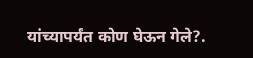यांच्यापर्यंत कोण घेऊन गेले?.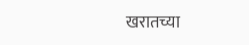खरातच्या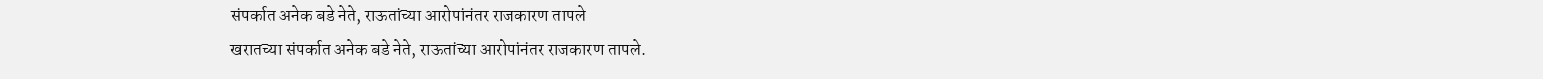संपर्कात अनेक बडे नेते, राऊतांच्या आरोपांनंतर राजकारण तापले
खरातच्या संपर्कात अनेक बडे नेते, राऊतांच्या आरोपांनंतर राजकारण तापले.